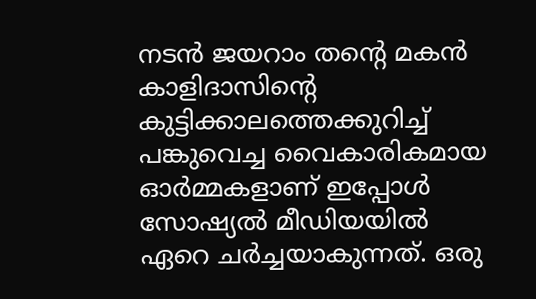നടൻ ജയറാം തന്റെ മകൻ കാളിദാസിന്റെ കുട്ടിക്കാലത്തെക്കുറിച്ച് പങ്കുവെച്ച വൈകാരികമായ ഓർമ്മകളാണ് ഇപ്പോൾ സോഷ്യൽ മീഡിയയിൽ ഏറെ ചർച്ചയാകുന്നത്. ഒരു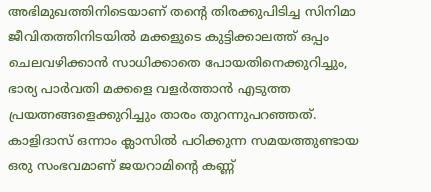അഭിമുഖത്തിനിടെയാണ് തന്റെ തിരക്കുപിടിച്ച സിനിമാ ജീവിതത്തിനിടയിൽ മക്കളുടെ കുട്ടിക്കാലത്ത് ഒപ്പം ചെലവഴിക്കാൻ സാധിക്കാതെ പോയതിനെക്കുറിച്ചും, ഭാര്യ പാർവതി മക്കളെ വളർത്താൻ എടുത്ത പ്രയത്നങ്ങളെക്കുറിച്ചും താരം തുറന്നുപറഞ്ഞത്.
കാളിദാസ് ഒന്നാം ക്ലാസിൽ പഠിക്കുന്ന സമയത്തുണ്ടായ ഒരു സംഭവമാണ് ജയറാമിന്റെ കണ്ണ്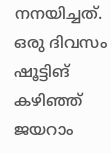നനയിച്ചത്. ഒരു ദിവസം ഷൂട്ടിങ് കഴിഞ്ഞ് ജയറാം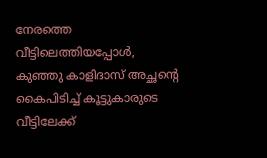നേരത്തെ വീട്ടിലെത്തിയപ്പോൾ, കുഞ്ഞു കാളിദാസ് അച്ഛന്റെ കൈപിടിച്ച് കൂട്ടുകാരുടെ വീട്ടിലേക്ക്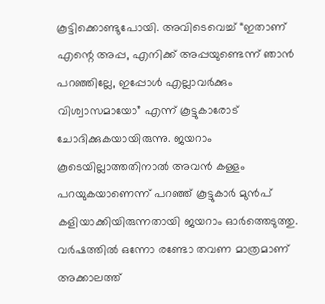കൂട്ടിക്കൊണ്ടുപോയി. അവിടെവെച്ച് “ഇതാണ് എന്റെ അപ്പ, എനിക്ക് അപ്പയുണ്ടെന്ന് ഞാൻ പറഞ്ഞില്ലേ, ഇപ്പോൾ എല്ലാവർക്കും വിശ്വാസമായോ” എന്ന് കൂട്ടുകാരോട് ചോദിക്കുകയായിരുന്നു. ജയറാം കൂടെയില്ലാത്തതിനാൽ അവൻ കള്ളം പറയുകയാണെന്ന് പറഞ്ഞ് കൂട്ടുകാർ മുൻപ് കളിയാക്കിയിരുന്നതായി ജയറാം ഓർത്തെടുത്തു.
വർഷത്തിൽ ഒന്നോ രണ്ടോ തവണ മാത്രമാണ് അക്കാലത്ത്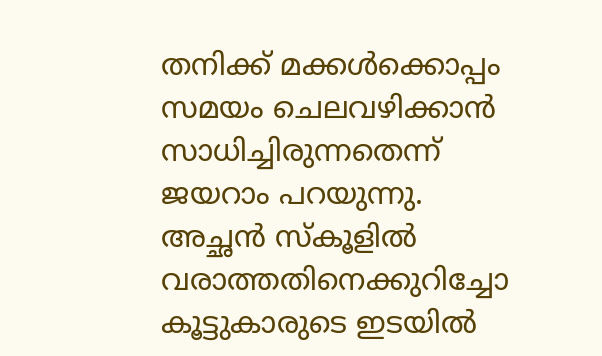തനിക്ക് മക്കൾക്കൊപ്പം സമയം ചെലവഴിക്കാൻ സാധിച്ചിരുന്നതെന്ന് ജയറാം പറയുന്നു. അച്ഛൻ സ്കൂളിൽ വരാത്തതിനെക്കുറിച്ചോ കൂട്ടുകാരുടെ ഇടയിൽ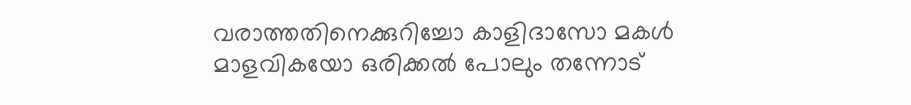വരാത്തതിനെക്കുറിച്ചോ കാളിദാസോ മകൾ മാളവികയോ ഒരിക്കൽ പോലും തന്നോട്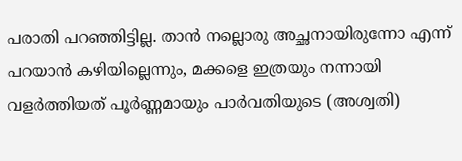പരാതി പറഞ്ഞിട്ടില്ല. താൻ നല്ലൊരു അച്ഛനായിരുന്നോ എന്ന് പറയാൻ കഴിയില്ലെന്നും, മക്കളെ ഇത്രയും നന്നായി വളർത്തിയത് പൂർണ്ണമായും പാർവതിയുടെ (അശ്വതി)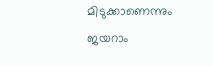മിടുക്കാണെന്നും ജയറാം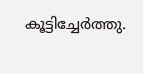കൂട്ടിച്ചേർത്തു.